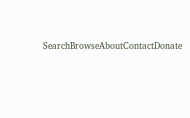SearchBrowseAboutContactDonate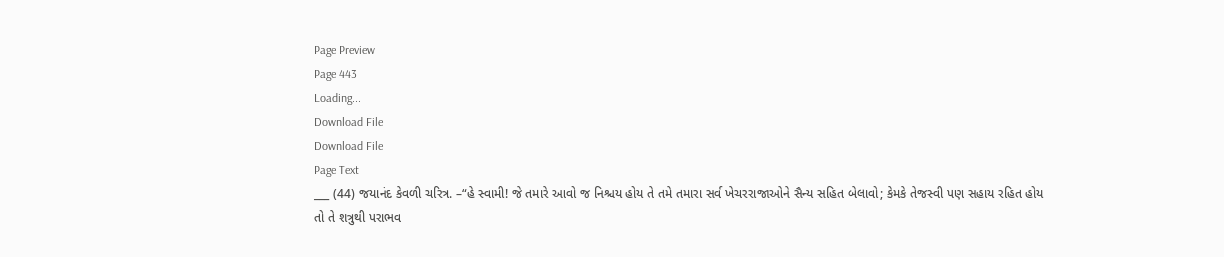Page Preview
Page 443
Loading...
Download File
Download File
Page Text
___ (44) જયાનંદ કેવળી ચરિત્ર. –“હે સ્વામી! જે તમારે આવો જ નિશ્ચય હોય તે તમે તમારા સર્વ ખેચરરાજાઓને સૈન્ય સહિત બેલાવો; કેમકે તેજસ્વી પણ સહાય રહિત હોય તો તે શત્રુથી પરાભવ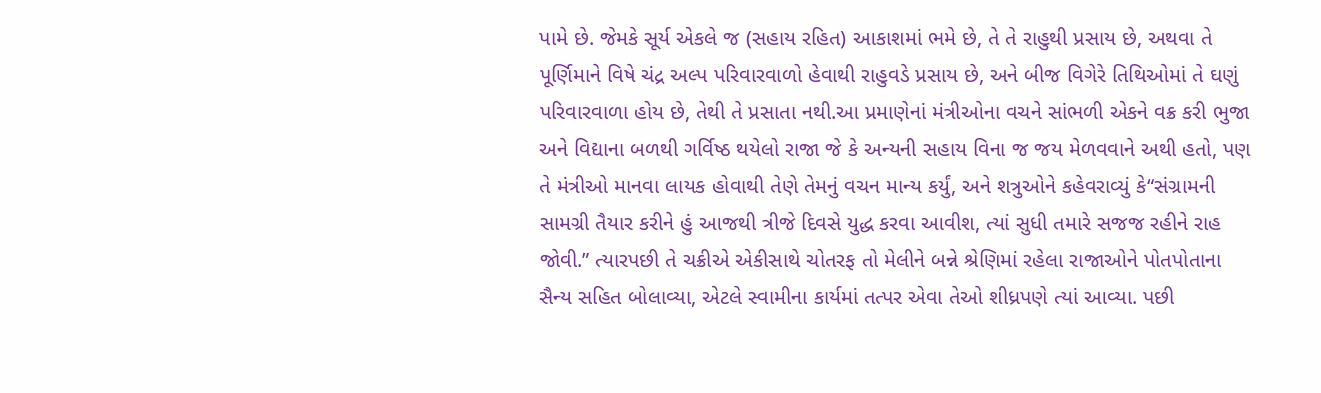પામે છે. જેમકે સૂર્ય એકલે જ (સહાય રહિત) આકાશમાં ભમે છે, તે તે રાહુથી પ્રસાય છે, અથવા તે પૂર્ણિમાને વિષે ચંદ્ર અલ્પ પરિવારવાળો હેવાથી રાહુવડે પ્રસાય છે, અને બીજ વિગેરે તિથિઓમાં તે ઘણું પરિવારવાળા હોય છે, તેથી તે પ્રસાતા નથી.આ પ્રમાણેનાં મંત્રીઓના વચને સાંભળી એકને વક્ર કરી ભુજા અને વિદ્યાના બળથી ગર્વિષ્ઠ થયેલો રાજા જે કે અન્યની સહાય વિના જ જય મેળવવાને અથી હતો, પણ તે મંત્રીઓ માનવા લાયક હોવાથી તેણે તેમનું વચન માન્ય કર્યું, અને શત્રુઓને કહેવરાવ્યું કે“સંગ્રામની સામગ્રી તૈયાર કરીને હું આજથી ત્રીજે દિવસે યુદ્ધ કરવા આવીશ, ત્યાં સુધી તમારે સજજ રહીને રાહ જોવી.” ત્યારપછી તે ચક્રીએ એકીસાથે ચોતરફ તો મેલીને બન્ને શ્રેણિમાં રહેલા રાજાઓને પોતપોતાના સૈન્ય સહિત બોલાવ્યા, એટલે સ્વામીના કાર્યમાં તત્પર એવા તેઓ શીધ્રપણે ત્યાં આવ્યા. પછી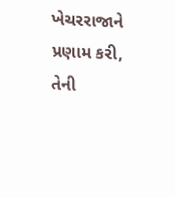ખેચરરાજાને પ્રણામ કરી, તેની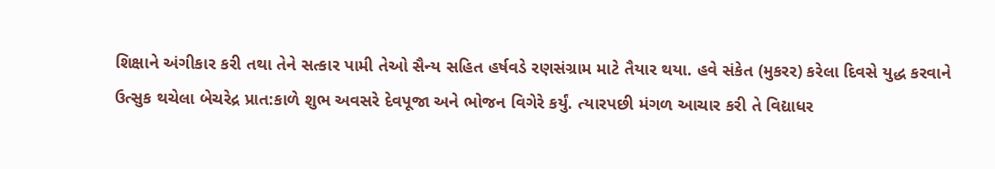શિક્ષાને અંગીકાર કરી તથા તેને સત્કાર પામી તેઓ સૈન્ય સહિત હર્ષવડે રણસંગ્રામ માટે તૈયાર થયા. હવે સંકેત (મુકરર) કરેલા દિવસે યુદ્ધ કરવાને ઉત્સુક થચેલા બેચરેદ્ર પ્રાત:કાળે શુભ અવસરે દેવપૂજા અને ભોજન વિગેરે કર્યું. ત્યારપછી મંગળ આચાર કરી તે વિદ્યાધર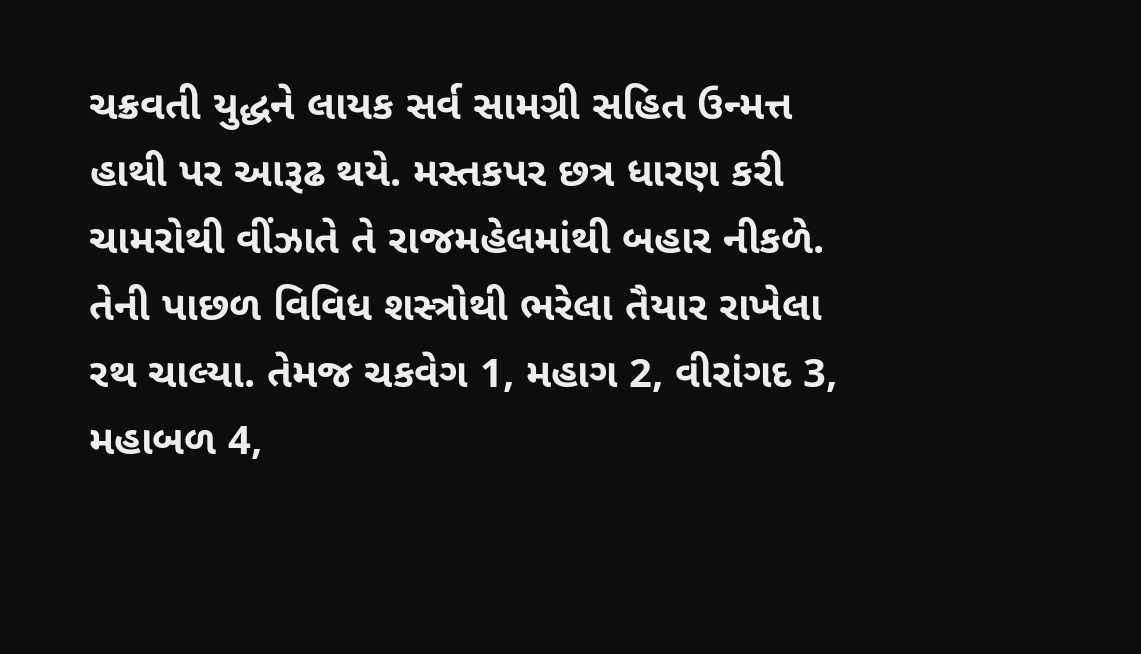ચક્રવતી યુદ્ધને લાયક સર્વ સામગ્રી સહિત ઉન્મત્ત હાથી પર આરૂઢ થયે. મસ્તકપર છત્ર ધારણ કરી ચામરોથી વીંઝાતે તે રાજમહેલમાંથી બહાર નીકળે. તેની પાછળ વિવિધ શસ્ત્રોથી ભરેલા તૈયાર રાખેલા રથ ચાલ્યા. તેમજ ચકવેગ 1, મહાગ 2, વીરાંગદ 3, મહાબળ 4,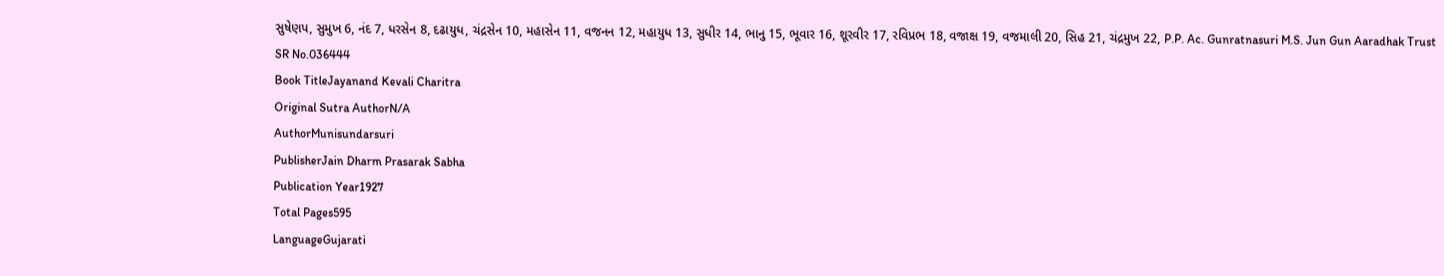સુષેણપ, સુમુખ 6, નંદ 7, ધરસેન 8, દઢાયુધ, ચંદ્રસેન 10, મહાસેન 11, વજનન 12, મહાયુધ 13, સુધીર 14, ભાનુ 15, ભૂવાર 16, શૂરવીર 17, રવિપ્રભ 18, વજાક્ષ 19, વજમાલી 20, સિહ 21, ચંદ્રમુખ 22, P.P. Ac. Gunratnasuri M.S. Jun Gun Aaradhak Trust
SR No.036444
Book TitleJayanand Kevali Charitra
Original Sutra AuthorN/A
AuthorMunisundarsuri
PublisherJain Dharm Prasarak Sabha
Publication Year1927
Total Pages595
LanguageGujarati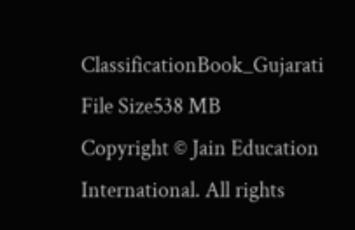ClassificationBook_Gujarati
File Size538 MB
Copyright © Jain Education International. All rights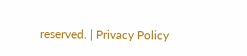reserved. | Privacy Policy